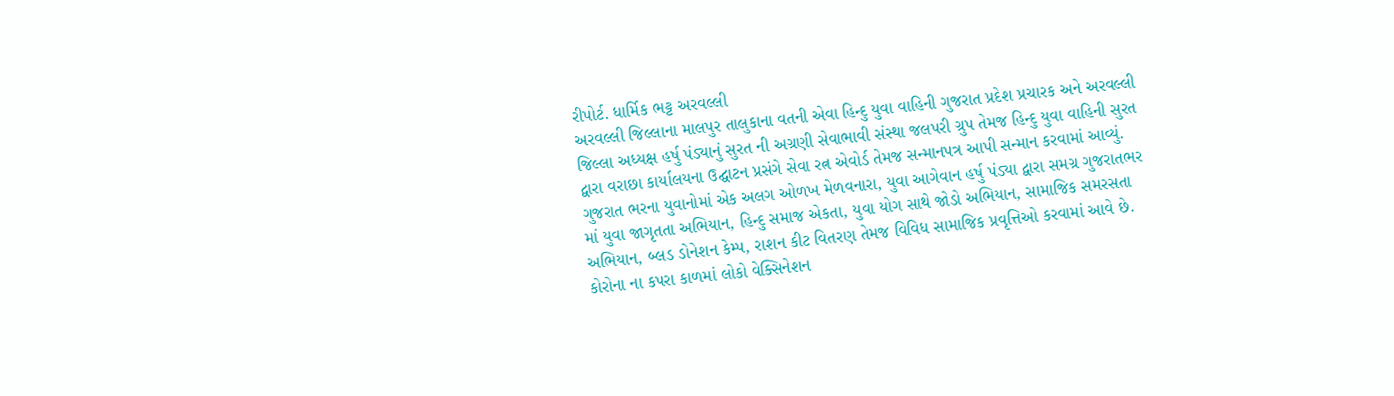રીપોર્ટ. ધાર્મિક ભટ્ટ અરવલ્લી
અરવલ્લી જિલ્લાના માલપુર તાલુકાના વતની એવા હિન્દુ યુવા વાહિની ગુજરાત પ્રદેશ પ્રચારક અને અરવલ્લી જિલ્લા અધ્યક્ષ હર્ષુ પંડ્યાનું સુરત ની અગ્રણી સેવાભાવી સંસ્થા જલપરી ગ્રુપ તેમજ હિન્દુ યુવા વાહિની સુરત દ્વારા વરાછા કાર્યાલયના ઉદ્ઘાટન પ્રસંગે સેવા રત્ન એવોર્ડ તેમજ સન્માનપત્ર આપી સન્માન કરવામાં આવ્યું. ગુજરાત ભરના યુવાનોમાં એક અલગ ઓળખ મેળવનારા, યુવા આગેવાન હર્ષુ પંડ્યા દ્વારા સમગ્ર ગુજરાતભર માં યુવા જાગૃતતા અભિયાન, હિન્દુ સમાજ એકતા, યુવા યોગ સાથે જોડો અભિયાન, સામાજિક સમરસતા અભિયાન, બ્લડ ડોનેશન કેમ્પ, રાશન કીટ વિતરણ તેમજ વિવિધ સામાજિક પ્રવૃત્તિઓ કરવામાં આવે છે. કોરોના ના કપરા કાળમાં લોકો વેક્સિનેશન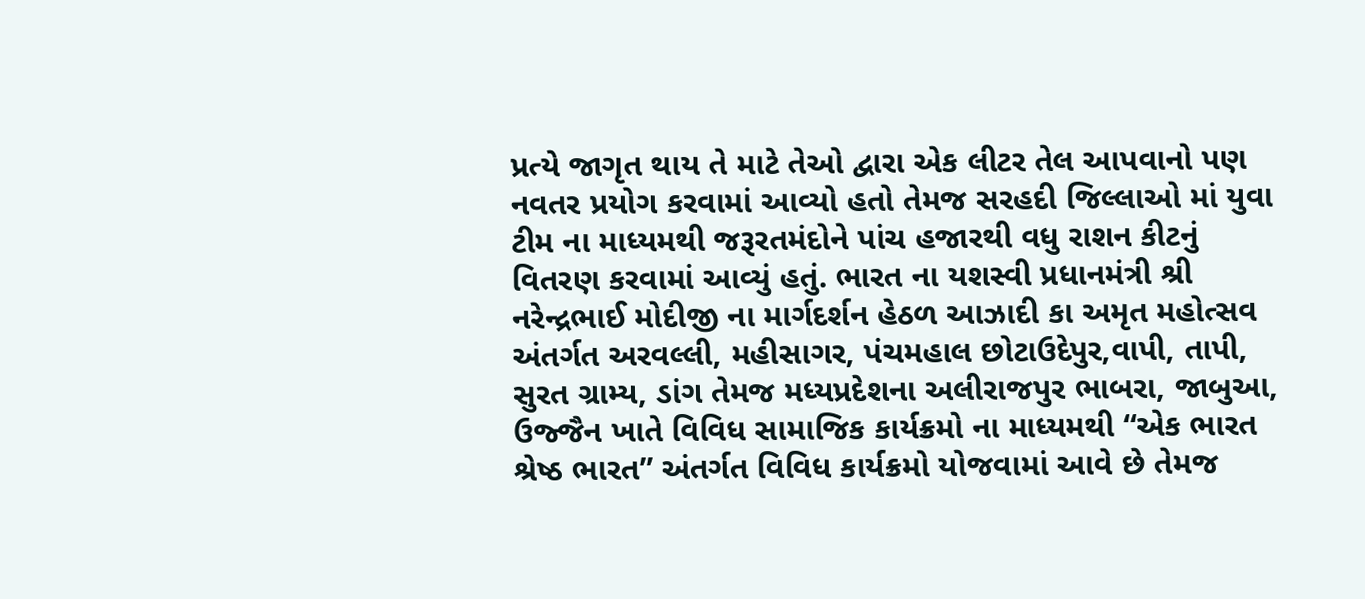પ્રત્યે જાગૃત થાય તે માટે તેઓ દ્વારા એક લીટર તેલ આપવાનો પણ નવતર પ્રયોગ કરવામાં આવ્યો હતો તેમજ સરહદી જિલ્લાઓ માં યુવા ટીમ ના માધ્યમથી જરૂરતમંદોને પાંચ હજારથી વધુ રાશન કીટનું વિતરણ કરવામાં આવ્યું હતું. ભારત ના યશસ્વી પ્રધાનમંત્રી શ્રી નરેન્દ્રભાઈ મોદીજી ના માર્ગદર્શન હેઠળ આઝાદી કા અમૃત મહોત્સવ અંતર્ગત અરવલ્લી, મહીસાગર, પંચમહાલ છોટાઉદેપુર,વાપી, તાપી, સુરત ગ્રામ્ય, ડાંગ તેમજ મધ્યપ્રદેશના અલીરાજપુર ભાબરા, જાબુઆ, ઉજ્જૈન ખાતે વિવિધ સામાજિક કાર્યક્રમો ના માધ્યમથી “એક ભારત શ્રેષ્ઠ ભારત” અંતર્ગત વિવિધ કાર્યક્રમો યોજવામાં આવે છે તેમજ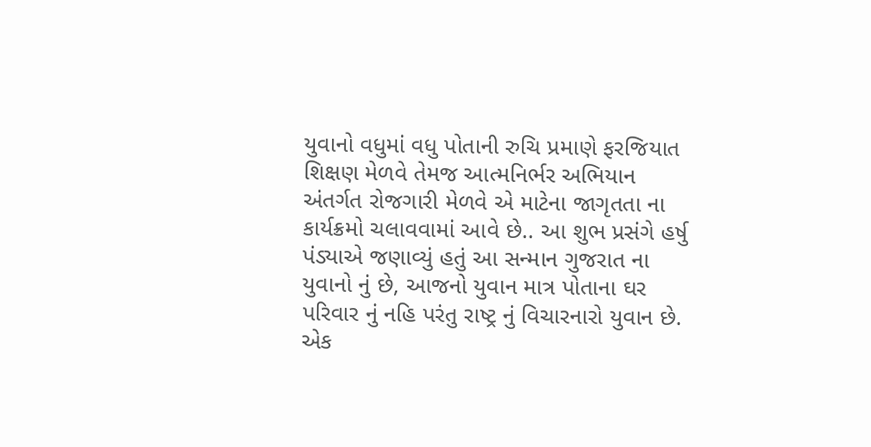યુવાનો વધુમાં વધુ પોતાની રુચિ પ્રમાણે ફરજિયાત શિક્ષણ મેળવે તેમજ આત્મનિર્ભર અભિયાન અંતર્ગત રોજગારી મેળવે એ માટેના જાગૃતતા ના કાર્યક્રમો ચલાવવામાં આવે છે.. આ શુભ પ્રસંગે હર્ષુ પંડ્યાએ જણાવ્યું હતું આ સન્માન ગુજરાત ના યુવાનો નું છે, આજનો યુવાન માત્ર પોતાના ઘર પરિવાર નું નહિ પરંતુ રાષ્ટ્ર નું વિચારનારો યુવાન છે. એક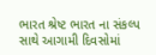ભારત શ્રેષ્ટ ભારત ના સંકલ્પ સાથે આગામી દિવસોમાં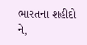ભારતના શહીદો ને,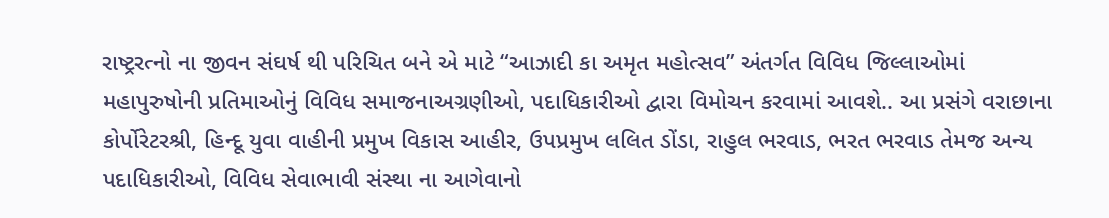રાષ્ટ્રરત્નો ના જીવન સંઘર્ષ થી પરિચિત બને એ માટે “આઝાદી કા અમૃત મહોત્સવ” અંતર્ગત વિવિધ જિલ્લાઓમાં મહાપુરુષોની પ્રતિમાઓનું વિવિધ સમાજનાઅગ્રણીઓ, પદાધિકારીઓ દ્વારા વિમોચન કરવામાં આવશે.. આ પ્રસંગે વરાછાના કોર્પોરેટરશ્રી, હિન્દૂ યુવા વાહીની પ્રમુખ વિકાસ આહીર, ઉપપ્રમુખ લલિત ડોંડા, રાહુલ ભરવાડ, ભરત ભરવાડ તેમજ અન્ય પદાધિકારીઓ, વિવિધ સેવાભાવી સંસ્થા ના આગેવાનો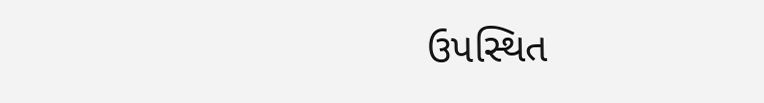ઉપસ્થિત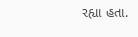રહ્યા હતા.